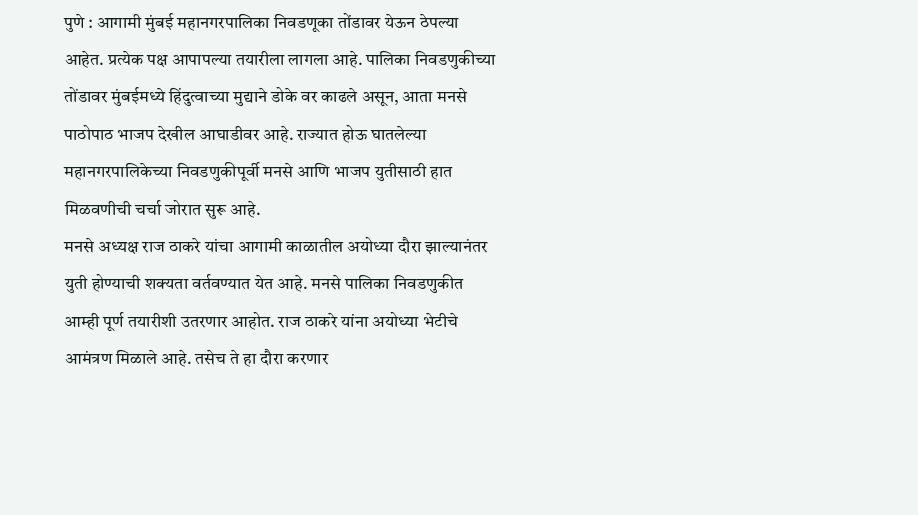पुणे : आगामी मुंबई महानगरपालिका निवडणूका तोंडावर येऊन ठेपल्या आहेत. प्रत्येक पक्ष आपापल्या तयारीला लागला आहे. पालिका निवडणुकीच्या तोंडावर मुंबईमध्ये हिंदुत्वाच्या मुद्याने डोके वर काढले असून, आता मनसे पाठोपाठ भाजप देखील आघाडीवर आहे. राज्यात होऊ घातलेल्या महानगरपालिकेच्या निवडणुकीपूर्वी मनसे आणि भाजप युतीसाठी हात मिळवणीची चर्चा जोरात सुरू आहे.
मनसे अध्यक्ष राज ठाकरे यांचा आगामी काळातील अयोध्या दौरा झाल्यानंतर युती होण्याची शक्यता वर्तवण्यात येत आहे. मनसे पालिका निवडणुकीत आम्ही पूर्ण तयारीशी उतरणार आहोत. राज ठाकरे यांना अयोध्या भेटीचे आमंत्रण मिळाले आहे. तसेच ते हा दौरा करणार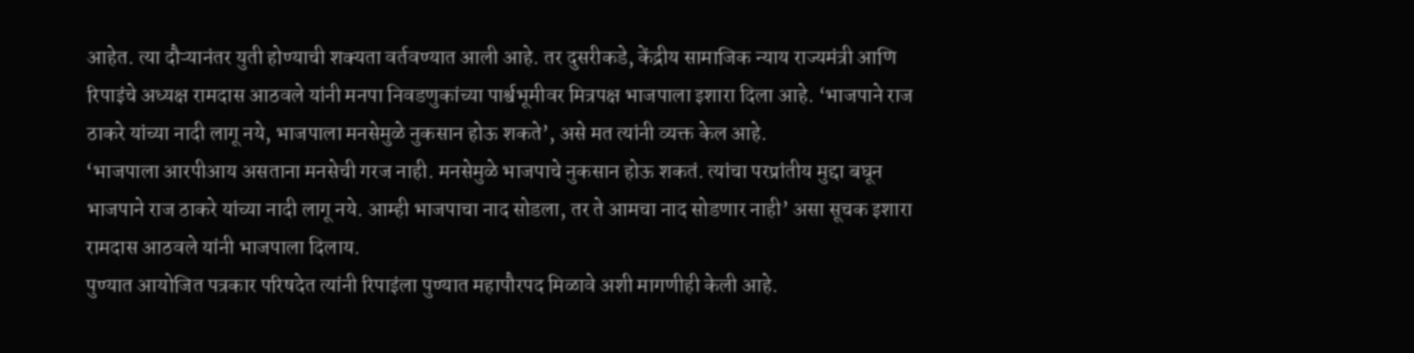आहेत. त्या दौऱ्यानंतर युती होण्याची शक्यता वर्तवण्यात आली आहे. तर दुसरीकडे, केंद्रीय सामाजिक न्याय राज्यमंत्री आणि रिपाइंचे अध्यक्ष रामदास आठवले यांनी मनपा निवडणुकांच्या पार्श्वभूमीवर मित्रपक्ष भाजपाला इशारा दिला आहे. ‘भाजपाने राज ठाकरे यांच्या नादी लागू नये, भाजपाला मनसेमुळे नुकसान होऊ शकते’, असे मत त्यांनी व्यक्त केल आहे.
‘भाजपाला आरपीआय असताना मनसेची गरज नाही. मनसेमुळे भाजपाचे नुकसान होऊ शकतं. त्यांचा परप्रांतीय मुद्दा बघून भाजपाने राज ठाकरे यांच्या नादी लागू नये. आम्ही भाजपाचा नाद सोडला, तर ते आमचा नाद सोडणार नाही’ असा सूचक इशारा रामदास आठवले यांनी भाजपाला दिलाय.
पुण्यात आयोजित पत्रकार परिषदेत त्यांनी रिपाइंला पुण्यात महापौरपद मिळावे अशी मागणीही केली आहे.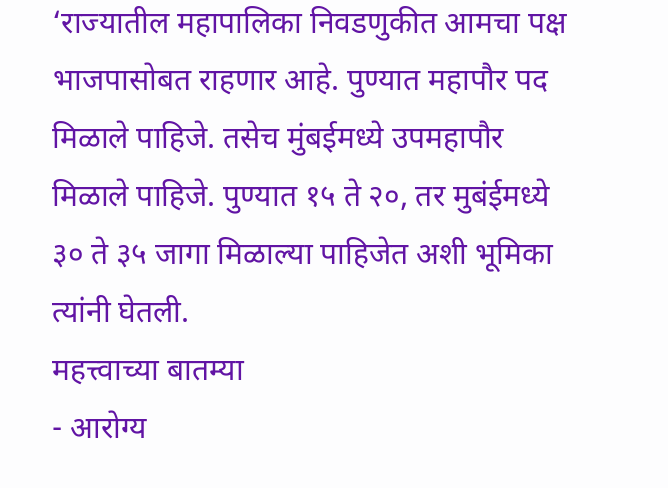‘राज्यातील महापालिका निवडणुकीत आमचा पक्ष भाजपासोबत राहणार आहे. पुण्यात महापौर पद मिळाले पाहिजे. तसेच मुंबईमध्ये उपमहापौर मिळाले पाहिजे. पुण्यात १५ ते २०, तर मुबंईमध्ये ३० ते ३५ जागा मिळाल्या पाहिजेत अशी भूमिका त्यांनी घेतली.
महत्त्वाच्या बातम्या
- आरोग्य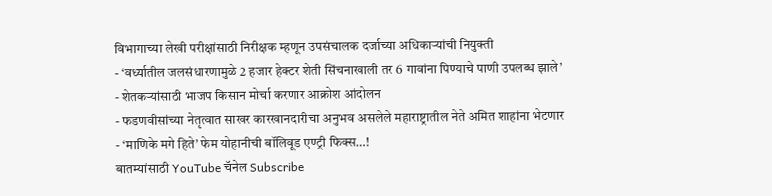विभागाच्या लेखी परीक्षांसाठी निरीक्षक म्हणून उपसंचालक दर्जाच्या अधिकाऱ्यांची नियुक्ती
- ‘वर्ध्यातील जलसंधारणामुळे 2 हजार हेक्टर शेती सिंचनाखाली तर 6 गावांना पिण्याचे पाणी उपलब्ध झाले’
- शेतकऱ्यांसाठी भाजप किसान मोर्चा करणार आक्रोश आंदोलन
- फडणवीसांच्या नेतृत्वात साखर कारखानदारीचा अनुभव असलेले महाराष्ट्रातील नेते अमित शाहांना भेटणार
- ‘माणिके मगे हिते’ फेम योहानीची बॉलिवूड एण्ट्री फिक्स…!
बातम्यांसाठी YouTube चॅनेल Subscribe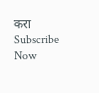करा
Subscribe Now